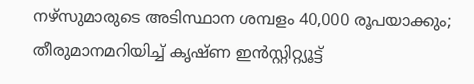നഴ്‌സുമാരുടെ അടിസ്ഥാന ശമ്പളം 40,000 രൂപയാക്കും; തീരുമാനമറിയിച്ച് കൃഷ്ണ ഇൻസ്റ്റിറ്റ്യൂട്ട്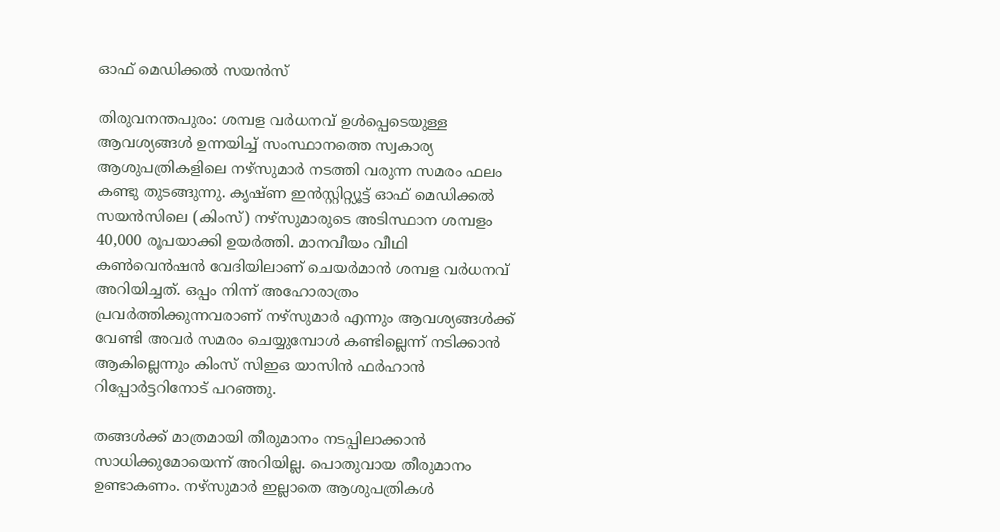ഓഫ് മെഡിക്കൽ സയൻസ്

തിരുവനന്തപുരം: ശമ്പള വര്‍ധനവ് ഉള്‍പ്പെടെയുള്ള ആവശ്യങ്ങള്‍ ഉന്നയിച്ച് സംസ്ഥാനത്തെ സ്വകാര്യ ആശുപത്രികളിലെ നഴ്‌സുമാര്‍ നടത്തി വരുന്ന സമരം ഫലം കണ്ടു തുടങ്ങുന്നു. കൃഷ്ണ ഇന്‍സ്റ്റിറ്റ്യൂട്ട് ഓഫ് മെഡിക്കല്‍ സയന്‍സിലെ (കിംസ്) നഴ്‌സുമാരുടെ അടിസ്ഥാന ശമ്പളം 40,000 രൂപയാക്കി ഉയര്‍ത്തി. മാനവീയം വീഥി കണ്‍വെന്‍ഷന്‍ വേദിയിലാണ് ചെയര്‍മാന്‍ ശമ്പള വര്‍ധനവ് അറിയിച്ചത്. ഒപ്പം നിന്ന് അഹോരാത്രം പ്രവര്‍ത്തിക്കുന്നവരാണ് നഴ്‌സുമാര്‍ എന്നും ആവശ്യങ്ങള്‍ക്ക് വേണ്ടി അവര്‍ സമരം ചെയ്യുമ്പോള്‍ കണ്ടില്ലെന്ന് നടിക്കാന്‍ ആകില്ലെന്നും കിംസ് സിഇഒ യാസിന്‍ ഫര്‍ഹാന്‍ റിപ്പോര്‍ട്ടറിനോട് പറഞ്ഞു.

തങ്ങള്‍ക്ക് മാത്രമായി തീരുമാനം നടപ്പിലാക്കാന്‍ സാധിക്കുമോയെന്ന് അറിയില്ല. പൊതുവായ തീരുമാനം ഉണ്ടാകണം. നഴ്‌സുമാര്‍ ഇല്ലാതെ ആശുപത്രികള്‍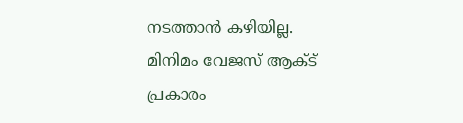നടത്താന്‍ കഴിയില്ല. മിനിമം വേജസ് ആക്ട് പ്രകാരം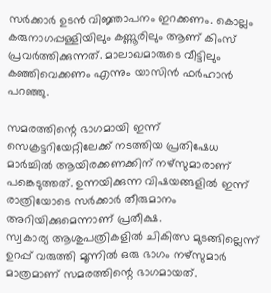സര്‍ക്കാര്‍ ഉടന്‍ വിജ്ഞാപനം ഇറക്കണം. കൊല്ലം കരുനാഗപ്പള്ളിയിലും കണ്ണൂരിലും ആണ് കിംസ് പ്രവര്‍ത്തിക്കുന്നത്. മാലാഖമാരുടെ വീട്ടിലും കഞ്ഞിവെക്കണം എന്നും യാസിന്‍ ഫര്‍ഹാന്‍ പറഞ്ഞു.

സമരത്തിന്റെ ഭാഗമായി ഇന്ന് സെക്രട്ടറിയേറ്റിലേക്ക് നടത്തിയ പ്രതിഷേധ മാര്‍ച്ചില്‍ ആയിരക്കണക്കിന് നഴ്‌സുമാരാണ് പങ്കെടുത്തത്. ഉന്നയിക്കുന്ന വിഷയങ്ങളില്‍ ഇന്ന് രാത്രിയോടെ സര്‍ക്കാര്‍ തീരുമാനം അറിയിക്കുമെന്നാണ് പ്രതീക്ഷ.
സ്വകാര്യ ആശുപത്രികളില്‍ ചികിത്സ മുടങ്ങില്ലെന്ന് ഉറപ്പ് വരുത്തി മൂന്നില്‍ ഒരു ഭാഗം നഴ്‌സുമാര്‍ മാത്രമാണ് സമരത്തിന്റെ ഭാഗമായത്.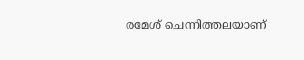രമേശ് ചെന്നിത്തലയാണ്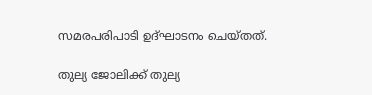സമരപരിപാടി ഉദ്ഘാടനം ചെയ്തത്.

തുല്യ ജോലിക്ക് തുല്യ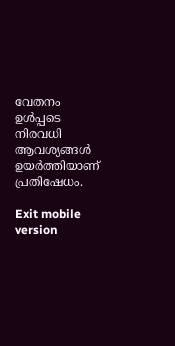വേതനം ഉള്‍പ്പടെ നിരവധി ആവശ്യങ്ങള്‍ ഉയര്‍ത്തിയാണ് പ്രതിഷേധം.

Exit mobile version